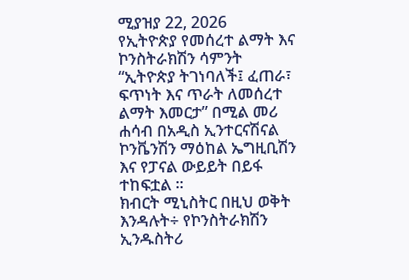ሚያዝያ 22, 2026
የኢትዮጵያ የመሰረተ ልማት እና ኮንስትራክሽን ሳምንት “ኢትዮጵያ ትገነባለች፤ ፈጠራ፣ ፍጥነት እና ጥራት ለመሰረተ ልማት እመርታ” በሚል መሪ ሐሳብ በአዲስ ኢንተርናሽናል ኮንቬንሽን ማዕከል ኤግዚቢሽን እና የፓናል ውይይት በይፋ ተከፍቷል ፡፡
ክብርት ሚኒስትር በዚህ ወቅት እንዳሉት÷ የኮንስትራክሽን ኢንዱስትሪ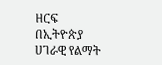ዘርፍ በኢትዮጵያ ሀገራዊ የልማት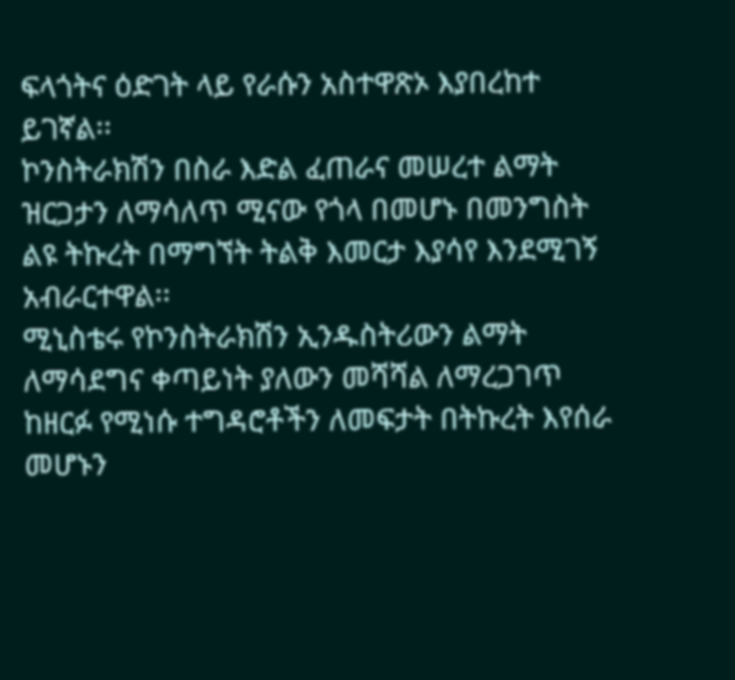ፍላጎትና ዕድገት ላይ የራሱን አስተዋጽኦ እያበረከተ ይገኛል፡፡
ኮንስትራክሽን በስራ እድል ፈጠራና መሠረተ ልማት ዝርጋታን ለማሳለጥ ሚናው የጎላ በመሆኑ በመንግስት ልዩ ትኩረት በማግኘት ትልቅ እመርታ እያሳየ እንደሚገኝ አብራርተዋል፡፡
ሚኒስቴሩ የኮንስትራክሽን ኢንዱስትሪውን ልማት ለማሳደግና ቀጣይነት ያለውን መሻሻል ለማረጋገጥ ከዘርፉ የሚነሱ ተግዳሮቶችን ለመፍታት በትኩረት እየሰራ መሆኑን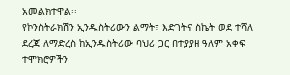አመልክተዋል፡፡
የኮንስትራክሽን ኢንዱስትሪውን ልማት፣ እድገትና ስኬት ወደ ተሻለ ደረጃ ለማድረስ ከኢንዱስትሪው ባህሪ ጋር በተያያዘ ዓለም አቀፍ ተሞክሮዎችን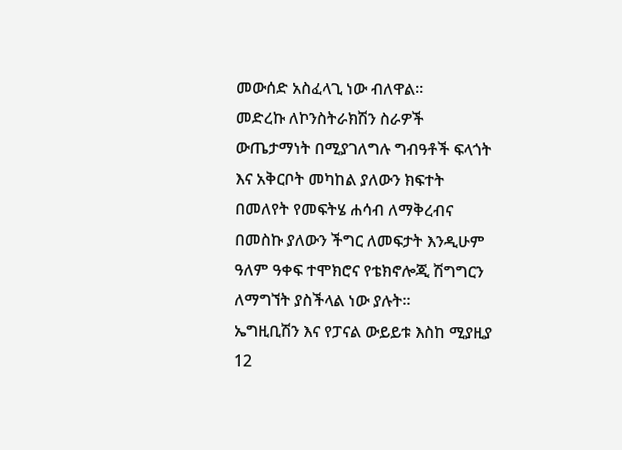መውሰድ አስፈላጊ ነው ብለዋል፡፡
መድረኩ ለኮንስትራክሽን ስራዎች ውጤታማነት በሚያገለግሉ ግብዓቶች ፍላጎት እና አቅርቦት መካከል ያለውን ክፍተት በመለየት የመፍትሄ ሐሳብ ለማቅረብና በመስኩ ያለውን ችግር ለመፍታት እንዲሁም ዓለም ዓቀፍ ተሞክሮና የቴክኖሎጂ ሽግግርን ለማግኘት ያስችላል ነው ያሉት፡፡
ኤግዚቢሽን እና የፓናል ውይይቱ እስከ ሚያዚያ 12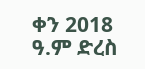ቀን 2018 ዓ.ም ድረስ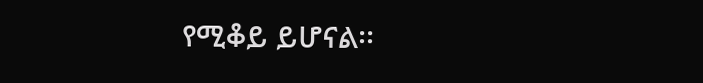የሚቆይ ይሆናል፡፡